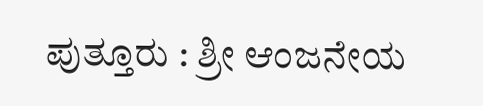ಪುತ್ತೂರು : ಶ್ರೀ ಆಂಜನೇಯ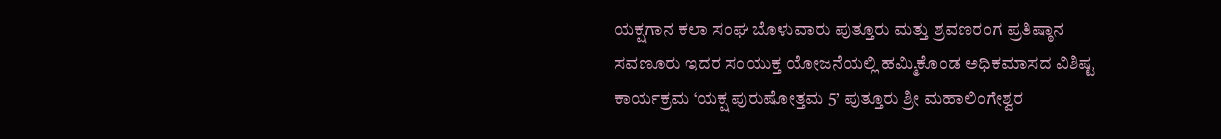ಯಕ್ಷಗಾನ ಕಲಾ ಸಂಘ ಬೊಳುವಾರು ಪುತ್ತೂರು ಮತ್ತು ಶ್ರವಣರಂಗ ಪ್ರತಿಷ್ಠಾನ ಸವಣೂರು ಇದರ ಸಂಯುಕ್ತ ಯೋಜನೆಯಲ್ಲಿ ಹಮ್ಮಿಕೊಂಡ ಅಧಿಕಮಾಸದ ವಿಶಿಷ್ಟ ಕಾರ್ಯಕ್ರಮ ‘ಯಕ್ಷ ಪುರುಷೋತ್ತಮ 5’ ಪುತ್ತೂರು ಶ್ರೀ ಮಹಾಲಿಂಗೇಶ್ವರ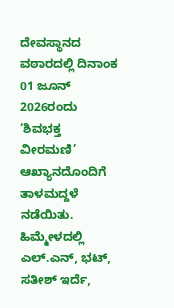ದೇವಸ್ಥಾನದ ವಠಾರದಲ್ಲಿ ದಿನಾಂಕ 01 ಜೂನ್ 2026ರಂದು ‘ಶಿವಭಕ್ತ ವೀರಮಣಿ’ ಆಖ್ಯಾನದೊಂದಿಗೆ ತಾಳಮದ್ದಳೆ ನಡೆಯಿತು.
ಹಿಮ್ಮೇಳದಲ್ಲಿ ಎಲ್.ಎನ್, ಭಟ್, ಸತೀಶ್ ಇರ್ದೆ,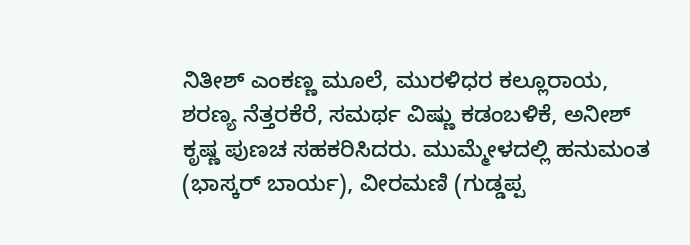ನಿತೀಶ್ ಎಂಕಣ್ಣ ಮೂಲೆ, ಮುರಳಿಧರ ಕಲ್ಲೂರಾಯ, ಶರಣ್ಯ ನೆತ್ತರಕೆರೆ, ಸಮರ್ಥ ವಿಷ್ಣು ಕಡಂಬಳಿಕೆ, ಅನೀಶ್ ಕೃಷ್ಣ ಪುಣಚ ಸಹಕರಿಸಿದರು. ಮುಮ್ಮೇಳದಲ್ಲಿ ಹನುಮಂತ (ಭಾಸ್ಕರ್ ಬಾರ್ಯ), ವೀರಮಣಿ (ಗುಡ್ಡಪ್ಪ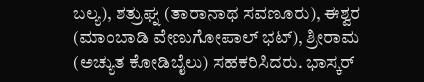ಬಲ್ಯ), ಶತ್ರುಘ್ನ (ತಾರಾನಾಥ ಸವಣೂರು), ಈಶ್ವರ (ಮಾಂಬಾಡಿ ವೇಣುಗೋಪಾಲ್ ಭಟ್), ಶ್ರೀರಾಮ (ಅಚ್ಯುತ ಕೋಡಿಬೈಲು) ಸಹಕರಿಸಿದರು. ಭಾಸ್ಕರ್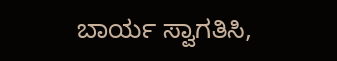ಬಾರ್ಯ ಸ್ವಾಗತಿಸಿ,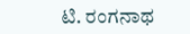ಟಿ. ರಂಗನಾಥ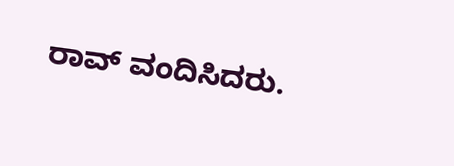ರಾವ್ ವಂದಿಸಿದರು.